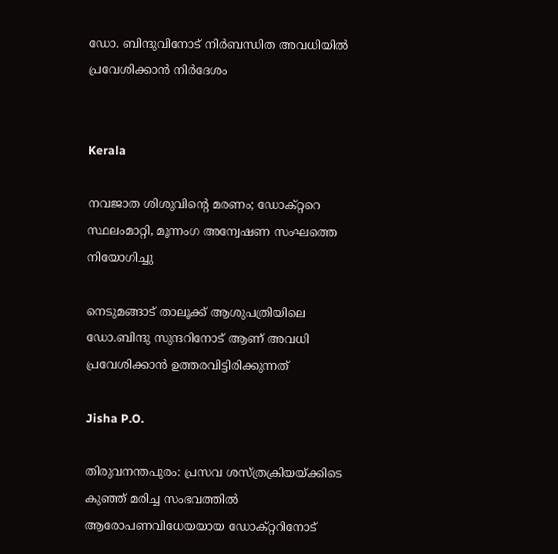ഡോ. ബിന്ദുവിനോട് നിർബന്ധിത അവധിയിൽ പ്രവേശിക്കാൻ നിർദേശം


Kerala

നവജാത ശിശുവിന്‍റെ മരണം; ഡോക്‌റ്ററെ സ്ഥലംമാറ്റി, മൂന്നംഗ അന്വേഷണ സംഘത്തെ നിയോഗിച്ചു

നെടുമങ്ങാട് താലൂക്ക് ആശുപത്രിയിലെ ഡോ.ബിന്ദു സുന്ദറിനോട് ആണ് അവധി പ്രവേശിക്കാൻ ഉത്തരവിട്ടിരിക്കുന്നത്

Jisha P.O.

തിരുവനന്തപുരം: പ്രസവ ശസ്ത്രക്രിയയ്ക്കിടെ കുഞ്ഞ് മരിച്ച സംഭവത്തിൽ ആരോപണവിധേയയായ ഡോക്റ്ററിനോട്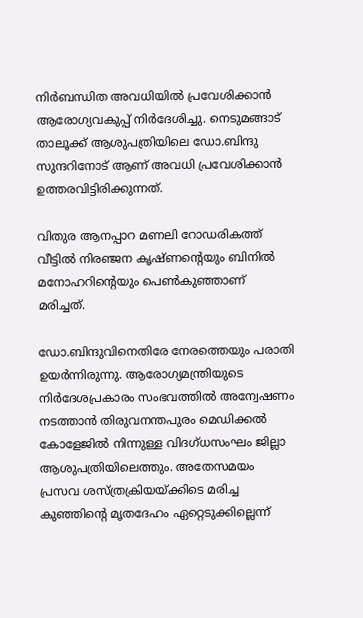നിർബന്ധിത അവധിയിൽ പ്രവേശിക്കാൻ ആരോഗ്യവകുപ്പ് നിർദേശിച്ചു. നെടുമങ്ങാട് താലൂക്ക് ആശുപത്രിയിലെ ഡോ.ബിന്ദു സുന്ദറിനോട് ആണ് അവധി പ്രവേശിക്കാൻ ഉത്തരവിട്ടിരിക്കുന്നത്.

വിതുര ആനപ്പാറ മണലി റോഡരികത്ത് വീട്ടിൽ നിരഞ്ജന കൃഷ്ണന്‍റെയും ബിനിൽ മനോഹറിന്‍റെയും പെൺകുഞ്ഞാണ് മരിച്ചത്.

ഡോ.ബിന്ദുവിനെതിരേ നേരത്തെയും പരാതി ഉയർന്നിരുന്നു. ആരോഗ്യമന്ത്രിയുടെ നിർദേശപ്രകാരം സംഭവത്തിൽ അന്വേഷണം നടത്താൻ തിരുവനന്തപുരം മെഡിക്കൽ കോളേജിൽ നിന്നുള്ള വിദഗ്ധസംഘം ജില്ലാ ആശുപത്രിയിലെത്തും. അതേസമയം പ്രസവ ശസ്ത്രക്രിയയ്ക്കിടെ മരിച്ച കുഞ്ഞിന്‍റെ മൃതദേഹം ഏറ്റെടുക്കില്ലെന്ന്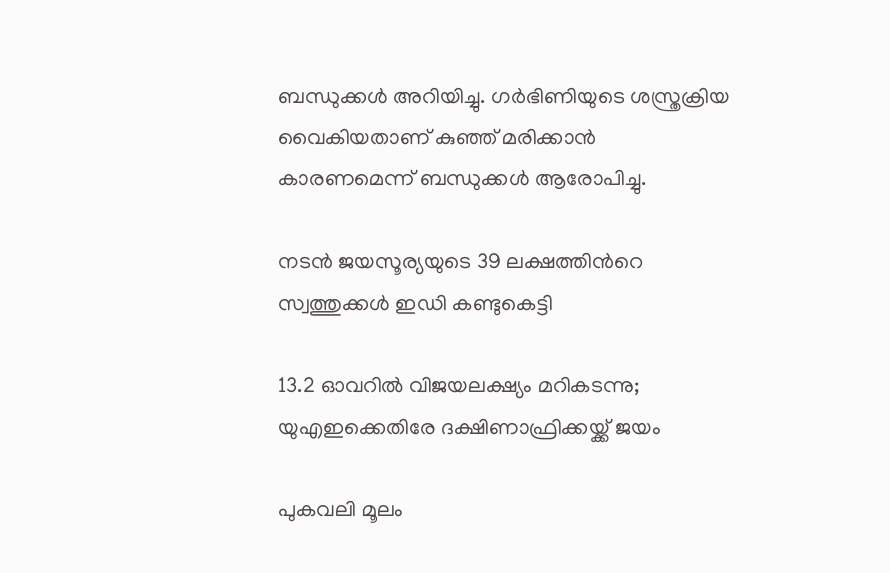ബന്ധുക്കൾ അറിയിച്ചു. ഗർഭിണിയുടെ ശസ്ത്രക്രിയ വൈകിയതാണ് കുഞ്ഞ് മരിക്കാൻ കാരണമെന്ന് ബന്ധുക്കൾ ആരോപിച്ചു.

നടൻ ജയസൂര‍്യയുടെ 39 ലക്ഷത്തിന്‍റെ സ്വത്തുക്കൾ ഇഡി കണ്ടുകെട്ടി

13.2 ഓവറിൽ വിജയലക്ഷ‍്യം മറികടന്നു; യുഎഇക്കെതിരേ ദക്ഷിണാഫ്രിക്കയ്ക്ക് ജയം

പുകവലി മൂലം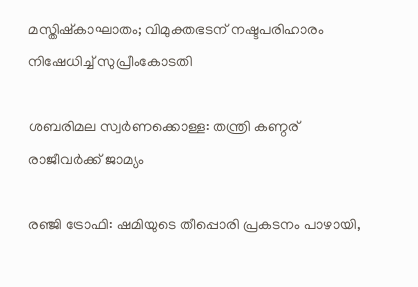മസ്തിഷ്കാഘാതം; വിമുക്തഭടന് നഷ്ടപരിഹാരം നിഷേധിച്ച് സുപ്രീംകോടതി

ശബരിമല സ്വർണക്കൊള്ള: തന്ത്രി കണ്ഠര് രാജീവർക്ക് ജാമ‍്യം

രഞ്ജി ട്രോഫി: ഷമിയുടെ തീപ്പൊരി പ്രകടനം പാഴായി,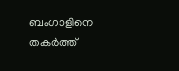ബംഗാളിനെ തകർത്ത്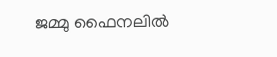ജമ്മു ഫൈനലിൽ